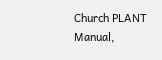Church PLANT Manual,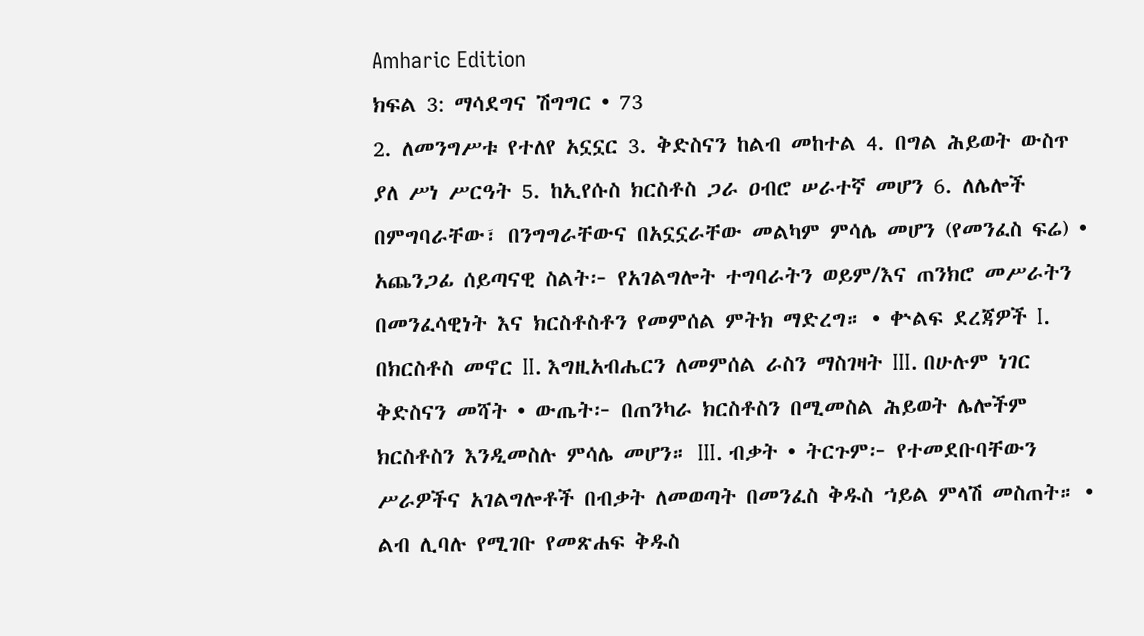Amharic Edition
ክፍል 3: ማሳደግና ሽግግር • 73
2. ለመንግሥቱ የተለየ አኗኗር 3. ቅድስናን ከልብ መከተል 4. በግል ሕይወት ውስጥ ያለ ሥነ ሥርዓት 5. ከኢየሱስ ክርስቶስ ጋራ ዐብሮ ሠራተኛ መሆን 6. ለሌሎች በምግባራቸው፣ በንግግራቸውና በአኗኗራቸው መልካም ምሳሌ መሆን (የመንፈስ ፍሬ) • አጨንጋፊ ሰይጣናዊ ስልት፦ የአገልግሎት ተግባራትን ወይም/እና ጠንክሮ መሥራትን በመንፈሳዊነት እና ክርስቶስቶን የመምሰል ምትክ ማድረግ። • ቍልፍ ደረጃዎች I. በክርስቶስ መኖር II. እግዚአብሔርን ለመምሰል ራስን ማስገዛት III. በሁሉም ነገር ቅድስናን መሻት • ውጤት፦ በጠንካራ ክርስቶስን በሚመስል ሕይወት ሌሎችም ክርስቶስን እንዲመስሉ ምሳሌ መሆን። III. ብቃት • ትርጉም፦ የተመደቡባቸውን ሥራዎችና አገልግሎቶች በብቃት ለመወጣት በመንፈስ ቅዱስ ኀይል ምላሽ መስጠት። • ልብ ሊባሉ የሚገቡ የመጽሐፍ ቅዱስ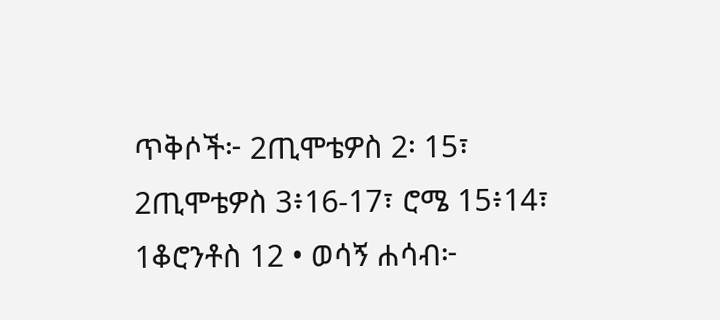ጥቅሶች፦ 2ጢሞቴዎስ 2፡ 15፣ 2ጢሞቴዎስ 3፥16-17፣ ሮሜ 15፥14፣ 1ቆሮንቶስ 12 • ወሳኝ ሐሳብ፦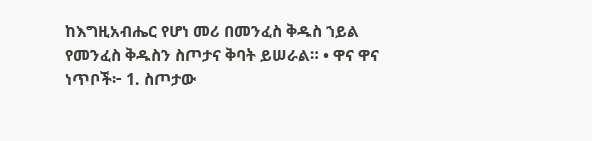ከእግዚአብሔር የሆነ መሪ በመንፈስ ቅዱስ ኀይል የመንፈስ ቅዱስን ስጦታና ቅባት ይሠራል። • ዋና ዋና ነጥቦች፦ 1. ስጦታው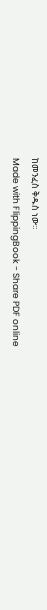ከመንፈስ ቅዱስ ነው።
Made with FlippingBook - Share PDF online